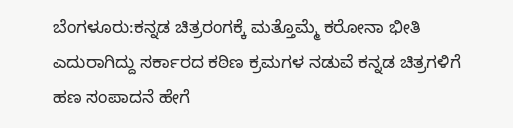ಬೆಂಗಳೂರು:ಕನ್ನಡ ಚಿತ್ರರಂಗಕ್ಕೆ ಮತ್ತೊಮ್ಮೆ ಕರೋನಾ ಭೀತಿ ಎದುರಾಗಿದ್ದು ಸರ್ಕಾರದ ಕಠಿಣ ಕ್ರಮಗಳ ನಡುವೆ ಕನ್ನಡ ಚಿತ್ರಗಳಿಗೆ ಹಣ ಸಂಪಾದನೆ ಹೇಗೆ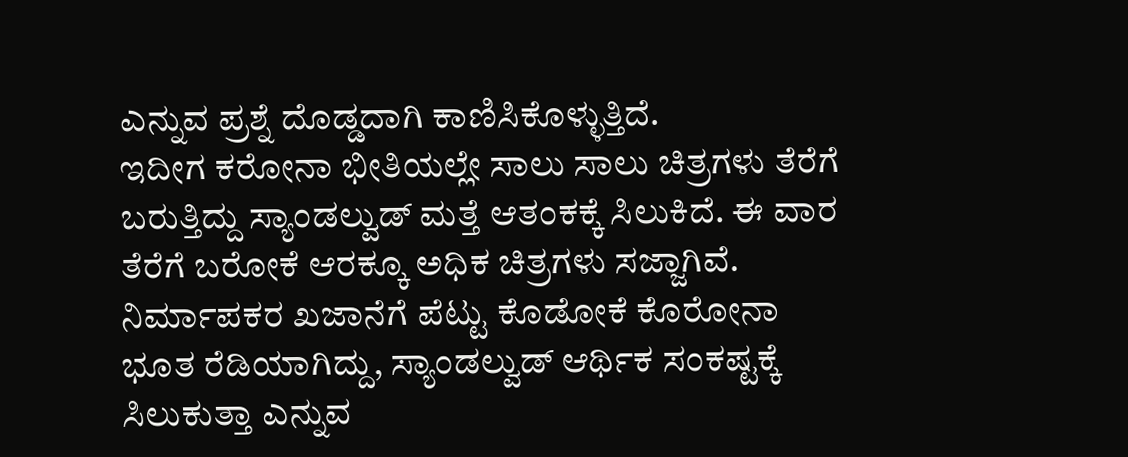ಎನ್ನುವ ಪ್ರಶ್ನೆ ದೊಡ್ಡದಾಗಿ ಕಾಣಿಸಿಕೊಳ್ಳುತ್ತಿದೆ.
ಇದೀಗ ಕರೋನಾ ಭೀತಿಯಲ್ಲೇ ಸಾಲು ಸಾಲು ಚಿತ್ರಗಳು ತೆರೆಗೆ ಬರುತ್ತಿದ್ದು ಸ್ಯಾಂಡಲ್ವುಡ್ ಮತ್ತೆ ಆತಂಕಕ್ಕೆ ಸಿಲುಕಿದೆ. ಈ ವಾರ ತೆರೆಗೆ ಬರೋಕೆ ಆರಕ್ಕೂ ಅಧಿಕ ಚಿತ್ರಗಳು ಸಜ್ಜಾಗಿವೆ. ನಿರ್ಮಾಪಕರ ಖಜಾನೆಗೆ ಪೆಟ್ಟು ಕೊಡೋಕೆ ಕೊರೋನಾ ಭೂತ ರೆಡಿಯಾಗಿದ್ದು, ಸ್ಯಾಂಡಲ್ವುಡ್ ಆರ್ಥಿಕ ಸಂಕಷ್ಟಕ್ಕೆ ಸಿಲುಕುತ್ತಾ ಎನ್ನುವ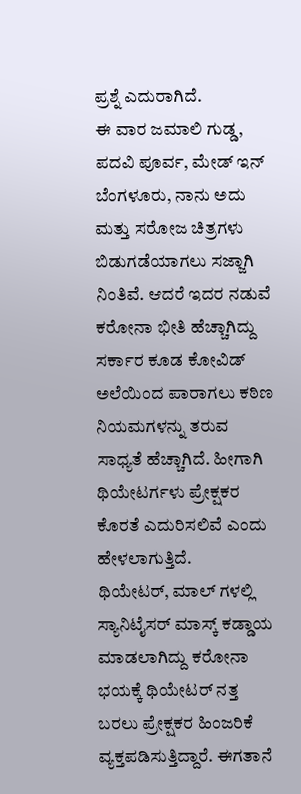ಪ್ರಶ್ನೆ ಎದುರಾಗಿದೆ.
ಈ ವಾರ ಜಮಾಲಿ ಗುಡ್ಡ, ಪದವಿ ಪೂರ್ವ, ಮೇಡ್ ಇನ್ ಬೆಂಗಳೂರು, ನಾನು ಅದು ಮತ್ತು ಸರೋಜ ಚಿತ್ರಗಳು ಬಿಡುಗಡೆಯಾಗಲು ಸಜ್ಜಾಗಿ ನಿಂತಿವೆ. ಆದರೆ ಇದರ ನಡುವೆ ಕರೋನಾ ಭೀತಿ ಹೆಚ್ಚಾಗಿದ್ದು ಸರ್ಕಾರ ಕೂಡ ಕೋವಿಡ್ ಅಲೆಯಿಂದ ಪಾರಾಗಲು ಕಠಿಣ ನಿಯಮಗಳನ್ನು ತರುವ ಸಾಧ್ಯತೆ ಹೆಚ್ಚಾಗಿದೆ. ಹೀಗಾಗಿ ಥಿಯೇಟರ್ಗಳು ಪ್ರೇಕ್ಷಕರ ಕೊರತೆ ಎದುರಿಸಲಿವೆ ಎಂದು ಹೇಳಲಾಗುತ್ತಿದೆ.
ಥಿಯೇಟರ್, ಮಾಲ್ ಗಳಲ್ಲಿ ಸ್ಯಾನಿಟೈಸರ್ ಮಾಸ್ಕ್ ಕಡ್ಡಾಯ ಮಾಡಲಾಗಿದ್ದು ಕರೋನಾ ಭಯಕ್ಕೆ ಥಿಯೇಟರ್ ನತ್ತ ಬರಲು ಪ್ರೇಕ್ಷಕರ ಹಿಂಜರಿಕೆ ವ್ಯಕ್ತಪಡಿಸುತ್ತಿದ್ದಾರೆ. ಈಗತಾನೆ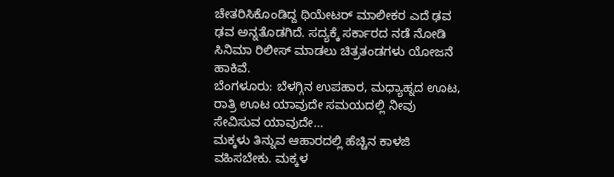ಚೇತರಿಸಿಕೊಂಡಿದ್ದ ಥಿಯೇಟರ್ ಮಾಲೀಕರ ಎದೆ ಢವ ಢವ ಅನ್ನತೊಡಗಿದೆ. ಸದ್ಯಕ್ಕೆ ಸರ್ಕಾರದ ನಡೆ ನೋಡಿ ಸಿನಿಮಾ ರಿಲೀಸ್ ಮಾಡಲು ಚಿತ್ರತಂಡಗಳು ಯೋಜನೆ ಹಾಕಿವೆ.
ಬೆಂಗಳೂರು: ಬೆಳಗ್ಗಿನ ಉಪಹಾರ, ಮಧ್ಯಾಹ್ನದ ಊಟ, ರಾತ್ರಿ ಊಟ ಯಾವುದೇ ಸಮಯದಲ್ಲಿ ನೀವು ಸೇವಿಸುವ ಯಾವುದೇ…
ಮಕ್ಕಳು ತಿನ್ನುವ ಆಹಾರದಲ್ಲಿ ಹೆಚ್ಚಿನ ಕಾಳಜಿ ವಹಿಸಬೇಕು. ಮಕ್ಕಳ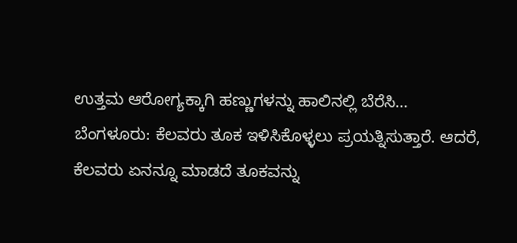ಉತ್ತಮ ಆರೋಗ್ಯಕ್ಕಾಗಿ ಹಣ್ಣುಗಳನ್ನು ಹಾಲಿನಲ್ಲಿ ಬೆರೆಸಿ…
ಬೆಂಗಳೂರು: ಕೆಲವರು ತೂಕ ಇಳಿಸಿಕೊಳ್ಳಲು ಪ್ರಯತ್ನಿಸುತ್ತಾರೆ. ಆದರೆ, ಕೆಲವರು ಏನನ್ನೂ ಮಾಡದೆ ತೂಕವನ್ನು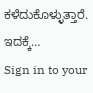ಕಳೆದುಕೊಳ್ಳುತ್ತಾರೆ. ಇದಕ್ಕೆ…
Sign in to your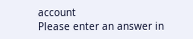account
Please enter an answer in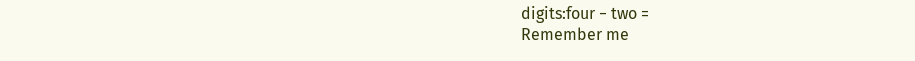digits:four − two =
Remember me